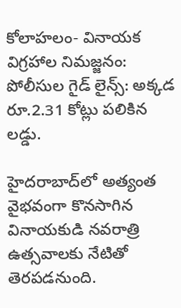కోలాహలం- వినాయక విగ్రహాల నిమజ్జనం: పోలీసుల గైడ్ లైన్స్: అక్కడ రూ.2.31 కోట్లు పలికిన లడ్డు.

హైదరాబాద్‌లో అత్యంత వైభవంగా కొనసాగిన వినాయకుడి నవరాత్రి ఉత్సవాలకు నేటితో తెరపడనుంది.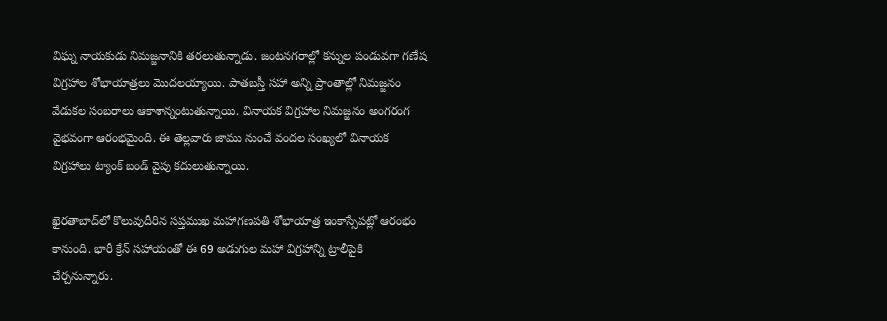విఘ్న నాయకుడు నిమజ్జనానికి తరలుతున్నాడు. జంటనగరాల్లో కన్నుల పండువగా గణేష విగ్రహాల శోభాయాత్రలు మొదలయ్యాయి. పాతబస్తీ సహా అన్ని ప్రాంతాల్లో నిమజ్జనం వేడుకల సంబరాలు ఆకాశాన్నంటుతున్నాయి. వినాయక విగ్రహాల నిమజ్జనం అంగరంగ వైభవంగా ఆరంభమైంది. ఈ తెల్లవారు జాము నుంచే వందల సంఖ్యలో వినాయక విగ్రహాలు ట్యాంక్ బండ్ వైపు కదులుతున్నాయి.

ఖైరతాబాద్‌లో కొలువుదీరిన సప్తముఖ మహాగణపతి శోభాయాత్ర ఇంకాస్సేపట్లో ఆరంభం కానుంది. భారీ క్రేన్ సహాయంతో ఈ 69 అడుగుల మహా విగ్రహాన్ని ట్రాలీపైకి చేర్చనున్నారు.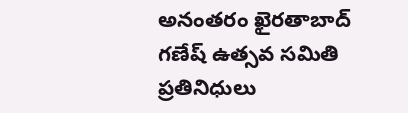అనంతరం ఖైరతాబాద్ గణేష్ ఉత్సవ సమితి ప్రతినిధులు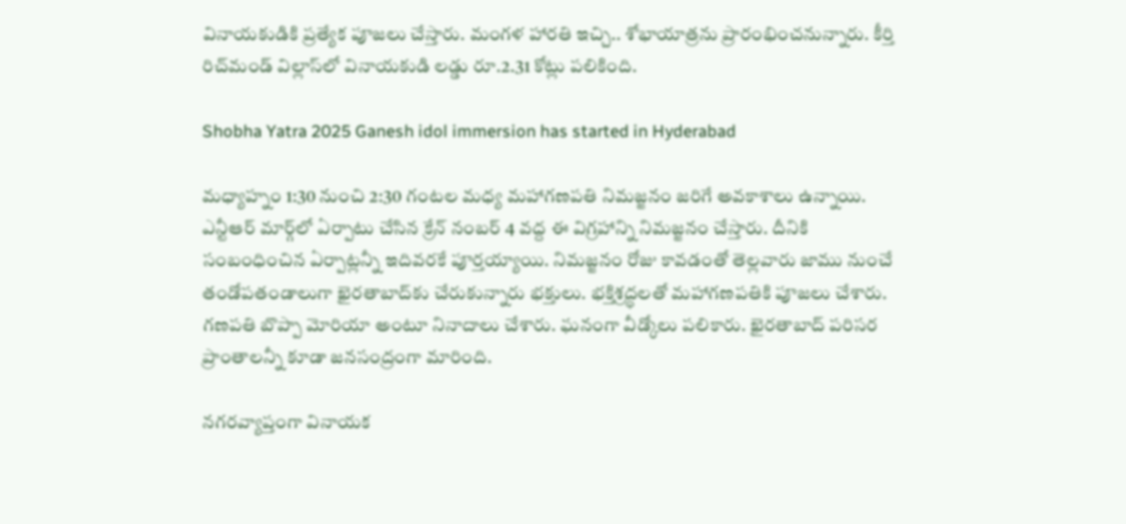వినాయకుడికి ప్రత్యేక పూజలు చేస్తారు. మంగళ హారతి ఇచ్చి.. శోభాయాత్రను ప్రారంభించనున్నారు. కీర్తి రిచ్‌మండ్‌ విల్లాస్‌లో వినాయకుడి లడ్డు రూ.2.31 కోట్లు పలికింది.

Shobha Yatra 2025 Ganesh idol immersion has started in Hyderabad

మధ్యాహ్నం 1:30 నుంచి 2:30 గంటల మధ్య మహాగణపతి నిమజ్జనం జరిగే అవకాశాలు ఉన్నాయి. ఎన్టీఆర్ మార్గ్‌లో ఏర్పాటు చేసిన క్రేన్ నంబర్ 4 వద్ద ఈ విగ్రహాన్ని నిమజ్జనం చేస్తారు. దీనికి సంబంధించిన ఏర్పాట్లన్నీ ఇదివరకే పూర్తయ్యాయి. నిమజ్జనం రోజు కావడంతో తెల్లవారు జాము నుంచే తండోపతండాలుగా ఖైరతాబాద్‌కు చేరుకున్నారు భక్తులు. భక్తిశ్రద్ధలతో మహాగణపతికి పూజలు చేశారు. గణపతి బొప్పా మోరియా అంటూ నినాదాలు చేశారు. ఘనంగా వీడ్కోలు పలికారు. ఖైరతాబాద్ పరిసర ప్రాంతాలన్నీ కూడా జనసంద్రంగా మారింది.

నగరవ్యాప్తంగా వినాయక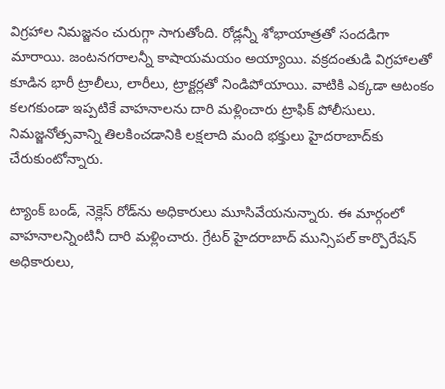విగ్రహాల నిమజ్జనం చురుగ్గా సాగుతోంది. రోడ్లన్నీ శోభాయాత్రతో సందడిగా మారాయి. జంటనగరాలన్నీ కాషాయమయం అయ్యాయి. వక్రదంతుడి విగ్రహాలతో కూడిన భారీ ట్రాలీలు, లారీలు, ట్రాక్టర్లతో నిండిపోయాయి. వాటికి ఎక్కడా ఆటంకం కలగకుండా ఇప్పటికే వాహనాలను దారి మళ్లించారు ట్రాఫిక్ పోలీసులు. నిమజ్జనోత్సవాన్ని తిలకించడానికి లక్షలాది మంది భక్తులు హైదరాబాద్‌కు చేరుకుంటోన్నారు.

ట్యాంక్ బండ్, నెక్లెస్ రోడ్‌ను అధికారులు మూసివేయనున్నారు. ఈ మార్గంలో వాహనాలన్నింటినీ దారి మళ్లించారు. గ్రేటర్ హైదరాబాద్ మున్సిపల్ కార్పొరేషన్ అధికారులు,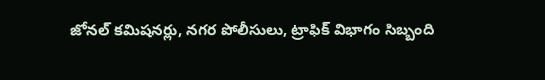జోనల్ కమిషనర్లు, నగర పోలీసులు, ట్రాఫిక్ విభాగం సిబ్బంది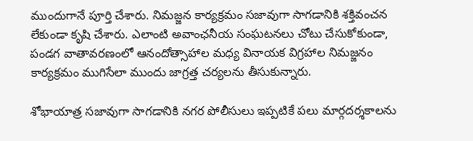ముందుగానే పూర్తి చేశారు. నిమజ్జన కార్యక్రమం సజావుగా సాగడానికి శక్తివంచన లేకుండా కృషి చేశారు. ఎలాంటి అవాంఛనీయ సంఘటనలు చోటు చేసుకోకుండా, పండగ వాతావరణంలో ఆనందోత్సాహాల మధ్య వినాయక విగ్రహాల నిమజ్జనం కార్యక్రమం ముగిసేలా ముందు జాగ్రత్త చర్యలను తీసుకున్నారు.

శోభాయాత్ర సజావుగా సాగడానికి నగర పోలీసులు ఇప్పటికే పలు మార్గదర్శకాలను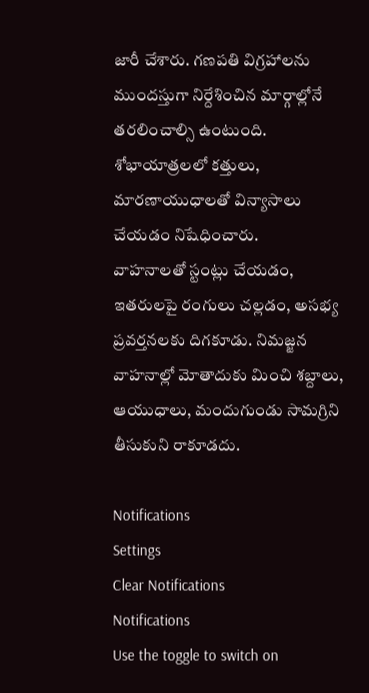జారీ చేశారు. గణపతి విగ్రహాలను ముందస్తుగా నిర్దేశించిన మార్గాల్లోనే తరలించాల్సి ఉంటుంది. శోభాయాత్రలలో కత్తులు, మారణాయుధాలతో విన్యాసాలు చేయడం నిషేధించారు.
వాహనాలతో స్టంట్లు చేయడం, ఇతరులపై రంగులు చల్లడం, అసభ్య ప్రవర్తనలకు దిగకూడు. నిమజ్జన వాహనాల్లో మోతాదుకు మించి శబ్దాలు, ఆయుధాలు, మందుగుండు సామగ్రిని తీసుకుని రాకూడదు.

Notifications
Settings
Clear Notifications
Notifications
Use the toggle to switch on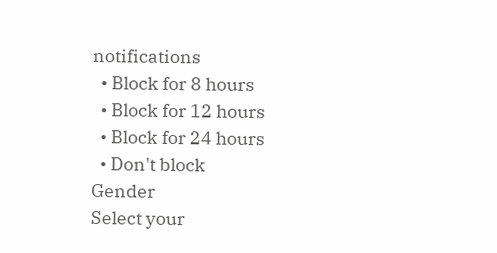notifications
  • Block for 8 hours
  • Block for 12 hours
  • Block for 24 hours
  • Don't block
Gender
Select your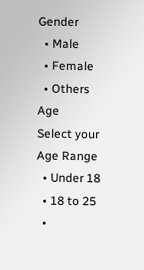Gender
  • Male
  • Female
  • Others
Age
Select your Age Range
  • Under 18
  • 18 to 25
  •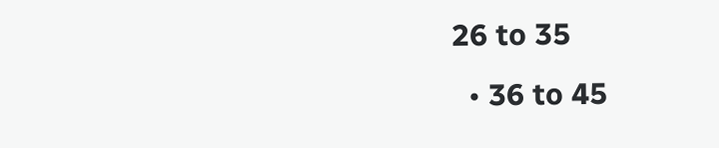26 to 35
  • 36 to 45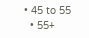• 45 to 55
  • 55+